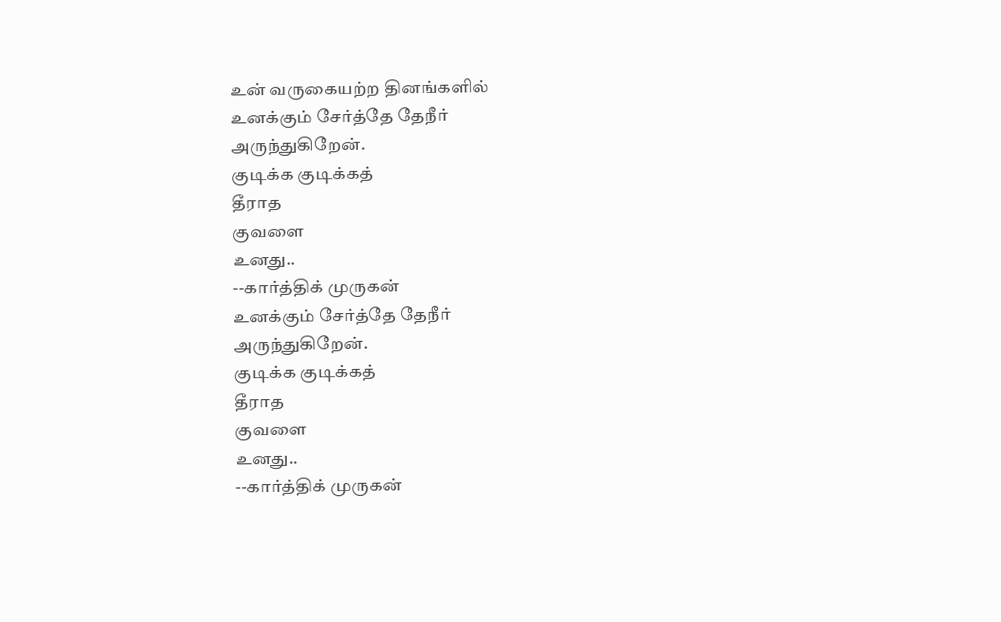உன் வருகையற்ற தினங்களில்
உனக்கும் சேர்த்தே தேநீர்
அருந்துகிறேன்.
குடிக்க குடிக்கத்
தீராத
குவளை
உனது..
--கார்த்திக் முருகன்
உனக்கும் சேர்த்தே தேநீர்
அருந்துகிறேன்.
குடிக்க குடிக்கத்
தீராத
குவளை
உனது..
--கார்த்திக் முருகன்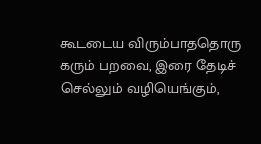கூடடைய விரும்பாததொரு கரும் பறவை, இரை தேடிச் செல்லும் வழியெங்கும்,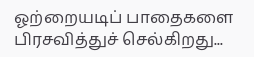ஓற்றையடிப் பாதைகளை பிரசவித்துச் செல்கிறது...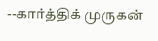--கார்த்திக் முருகன்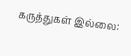கருத்துகள் இல்லை: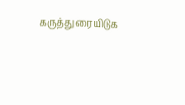கருத்துரையிடுக